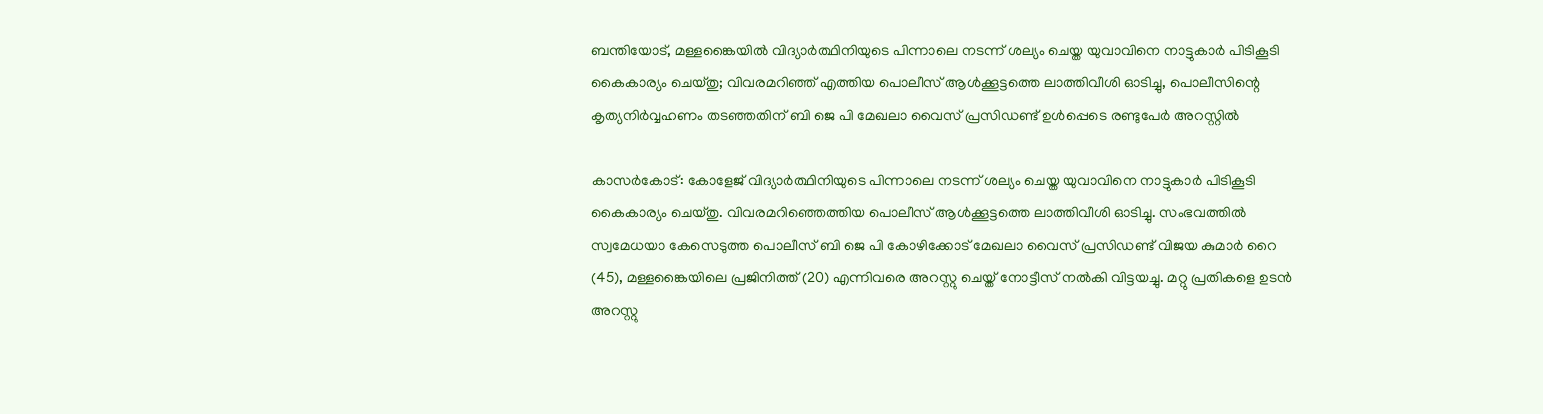ബന്തിയോട്, മള്ളങ്കൈയില്‍ വിദ്യാര്‍ത്ഥിനിയുടെ പിന്നാലെ നടന്ന് ശല്യം ചെയ്ത യുവാവിനെ നാട്ടുകാര്‍ പിടികൂടി കൈകാര്യം ചെയ്തു; വിവരമറിഞ്ഞ് എത്തിയ പൊലീസ് ആള്‍ക്കൂട്ടത്തെ ലാത്തിവീശി ഓടിച്ചു, പൊലീസിന്റെ കൃത്യനിര്‍വ്വഹണം തടഞ്ഞതിന് ബി ജെ പി മേഖലാ വൈസ് പ്രസിഡണ്ട് ഉള്‍പ്പെടെ രണ്ടുപേര്‍ അറസ്റ്റില്‍

കാസര്‍കോട്: കോളേജ് വിദ്യാര്‍ത്ഥിനിയുടെ പിന്നാലെ നടന്ന് ശല്യം ചെയ്ത യുവാവിനെ നാട്ടുകാര്‍ പിടികൂടി കൈകാര്യം ചെയ്തു. വിവരമറിഞ്ഞെത്തിയ പൊലീസ് ആള്‍ക്കൂട്ടത്തെ ലാത്തിവീശി ഓടിച്ചു. സംഭവത്തില്‍ സ്വമേധയാ കേസെടുത്ത പൊലീസ് ബി ജെ പി കോഴിക്കോട് മേഖലാ വൈസ് പ്രസിഡണ്ട് വിജയ കുമാര്‍ റൈ (45), മള്ളങ്കൈയിലെ പ്രജിനിത്ത് (20) എന്നിവരെ അറസ്റ്റു ചെയ്ത് നോട്ടീസ് നല്‍കി വിട്ടയച്ചു. മറ്റു പ്രതികളെ ഉടന്‍ അറസ്റ്റു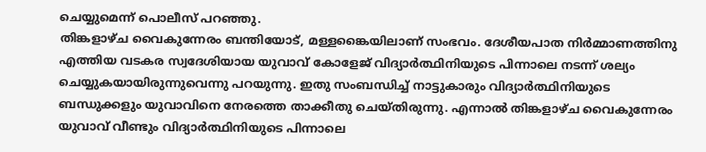ചെയ്യുമെന്ന് പൊലീസ് പറഞ്ഞു.
തിങ്കളാഴ്ച വൈകുന്നേരം ബന്തിയോട്, മള്ളങ്കൈയിലാണ് സംഭവം. ദേശീയപാത നിര്‍മ്മാണത്തിനു എത്തിയ വടകര സ്വദേശിയായ യുവാവ് കോളേജ് വിദ്യാര്‍ത്ഥിനിയുടെ പിന്നാലെ നടന്ന് ശല്യം ചെയ്യുകയായിരുന്നുവെന്നു പറയുന്നു. ഇതു സംബന്ധിച്ച് നാട്ടുകാരും വിദ്യാര്‍ത്ഥിനിയുടെ ബന്ധുക്കളും യുവാവിനെ നേരത്തെ താക്കീതു ചെയ്തിരുന്നു. എന്നാല്‍ തിങ്കളാഴ്ച വൈകുന്നേരം യുവാവ് വീണ്ടും വിദ്യാര്‍ത്ഥിനിയുടെ പിന്നാലെ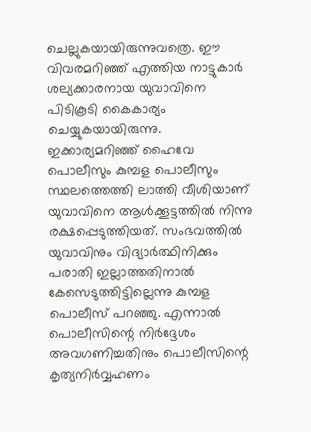ചെല്ലുകയായിരുന്നുവത്രെ. ഈ വിവരമറിഞ്ഞ് എത്തിയ നാട്ടുകാര്‍ ശല്യക്കാരനായ യുവാവിനെ പിടികൂടി കൈകാര്യം ചെയ്യുകയായിരുന്നു. ഇക്കാര്യമറിഞ്ഞ് ഹൈവേ പൊലീസും കുമ്പള പൊലീസും സ്ഥലത്തെത്തി ലാത്തി വീശിയാണ് യുവാവിനെ ആള്‍ക്കൂട്ടത്തില്‍ നിന്നു രക്ഷപ്പെടുത്തിയത്. സംഭവത്തില്‍ യുവാവിനും വിദ്യാര്‍ത്ഥിനിക്കും പരാതി ഇല്ലാത്തതിനാല്‍ കേസെടുത്തിട്ടില്ലെന്നു കുമ്പള പൊലീസ് പറഞ്ഞു. എന്നാല്‍ പൊലീസിന്റെ നിര്‍ദ്ദേശം അവഗണിച്ചതിനും പൊലീസിന്റെ കൃത്യനിര്‍വ്വഹണം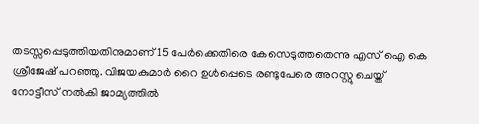തടസ്സപ്പെടുത്തിയതിനുമാണ് 15 പേര്‍ക്കെതിരെ കേസെടുത്തതെന്നു എസ് ഐ കെ ശ്രീജേഷ് പറഞ്ഞു. വിജയകുമാര്‍ റൈ ഉള്‍പ്പെടെ രണ്ടുപേരെ അറസ്റ്റു ചെയ്ത് നോട്ടീസ് നല്‍കി ജാമ്യത്തില്‍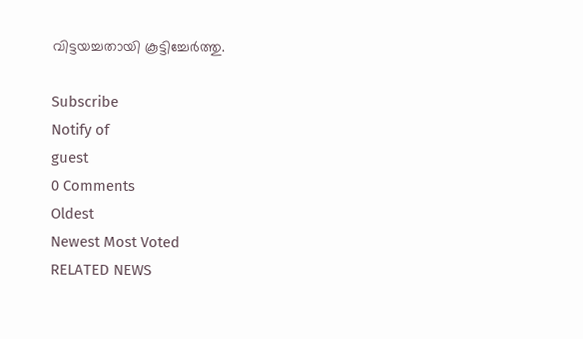വിട്ടയച്ചതായി കൂട്ടിച്ചേര്‍ത്തു.

Subscribe
Notify of
guest
0 Comments
Oldest
Newest Most Voted
RELATED NEWS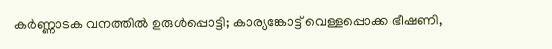കർണ്ണാടക വനത്തിൽ ഉരുൾപ്പൊട്ടി; കാര്യങ്കോട്ട് വെള്ളപ്പൊക്ക ഭീഷണി,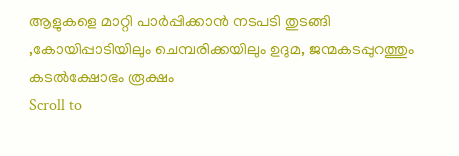ആളുകളെ മാറ്റി പാർപ്പിക്കാൻ നടപടി തുടങ്ങി ,കോയിപ്പാടിയിലും ചെമ്പരിക്കയിലും ഉദുമ, ജന്മകടപ്പുറത്തും കടല്‍ക്ഷോഭം രൂക്ഷം
Scroll to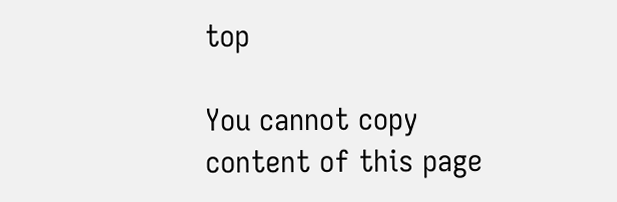top

You cannot copy content of this page